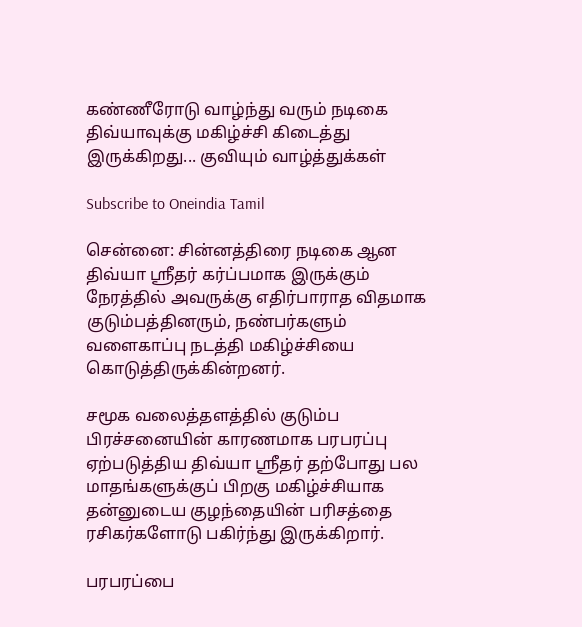கண்ணீரோடு வாழ்ந்து வரும் நடிகை திவ்யாவுக்கு மகிழ்ச்சி கிடைத்து இருக்கிறது... குவியும் வாழ்த்துக்கள்

Subscribe to Oneindia Tamil

சென்னை: சின்னத்திரை நடிகை ஆன திவ்யா ஸ்ரீதர் கர்ப்பமாக இருக்கும் நேரத்தில் அவருக்கு எதிர்பாராத விதமாக குடும்பத்தினரும், நண்பர்களும் வளைகாப்பு நடத்தி மகிழ்ச்சியை கொடுத்திருக்கின்றனர்.

சமூக வலைத்தளத்தில் குடும்ப பிரச்சனையின் காரணமாக பரபரப்பு ஏற்படுத்திய திவ்யா ஸ்ரீதர் தற்போது பல மாதங்களுக்குப் பிறகு மகிழ்ச்சியாக தன்னுடைய குழந்தையின் பரிசத்தை ரசிகர்களோடு பகிர்ந்து இருக்கிறார்.

பரபரப்பை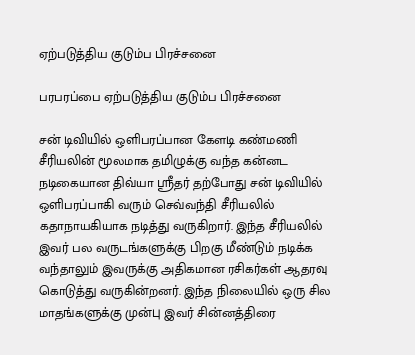ஏற்படுத்திய குடும்ப பிரச்சனை

பரபரப்பை ஏற்படுத்திய குடும்ப பிரச்சனை

சன் டிவியில் ஒளிபரப்பான கேளடி கண்மணி சீரியலின் மூலமாக தமிழுக்கு வந்த கன்னட நடிகையான திவ்யா ஸ்ரீதர் தற்போது சன் டிவியில் ஒளிபரப்பாகி வரும் செவ்வந்தி சீரியலில் கதாநாயகியாக நடித்து வருகிறார். இந்த சீரியலில் இவர் பல வருடங்களுக்கு பிறகு மீண்டும் நடிக்க வந்தாலும் இவருக்கு அதிகமான ரசிகர்கள் ஆதரவு கொடுத்து வருகின்றனர். இந்த நிலையில் ஒரு சில மாதங்களுக்கு முன்பு இவர் சின்னத்திரை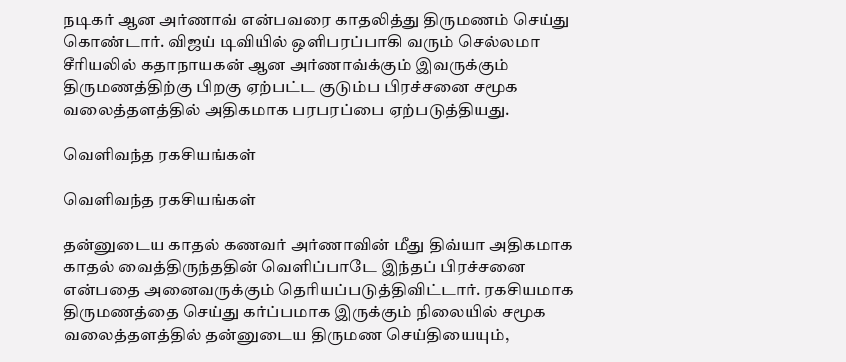நடிகர் ஆன அர்ணாவ் என்பவரை காதலித்து திருமணம் செய்து கொண்டார். விஜய் டிவியில் ஒளிபரப்பாகி வரும் செல்லமா சீரியலில் கதாநாயகன் ஆன அர்ணாவ்க்கும் இவருக்கும் திருமணத்திற்கு பிறகு ஏற்பட்ட குடும்ப பிரச்சனை சமூக வலைத்தளத்தில் அதிகமாக பரபரப்பை ஏற்படுத்தியது.

வெளிவந்த ரகசியங்கள்

வெளிவந்த ரகசியங்கள்

தன்னுடைய காதல் கணவர் அர்ணாவின் மீது திவ்யா அதிகமாக காதல் வைத்திருந்ததின் வெளிப்பாடே இந்தப் பிரச்சனை என்பதை அனைவருக்கும் தெரியப்படுத்திவிட்டார். ரகசியமாக திருமணத்தை செய்து கர்ப்பமாக இருக்கும் நிலையில் சமூக வலைத்தளத்தில் தன்னுடைய திருமண செய்தியையும்,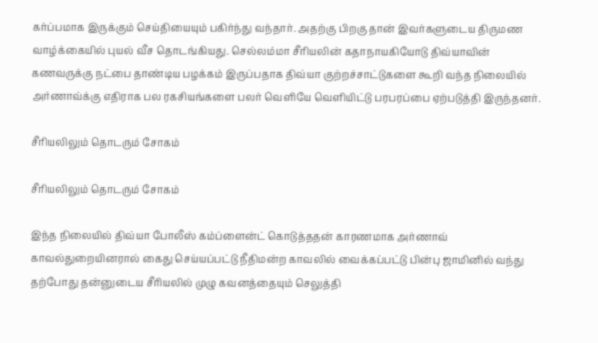கர்ப்பமாக இருக்கும் செய்தியையும் பகிர்ந்து வந்தார். அதற்கு பிறகு தான் இவர்களுடைய திருமண வாழ்க்கையில் புயல் வீச தொடங்கியது. செல்லம்மா சீரியலின் கதாநாயகியோடு திவ்யாவின் கணவருக்கு நட்பை தாண்டிய பழக்கம் இருப்பதாக திவ்யா குற்றச்சாட்டுகளை கூறி வந்த நிலையில் அர்ணாவ்க்கு எதிராக பல ரகசியங்களை பலர் வெளியே வெளியிட்டு பரபரப்பை ஏற்படுத்தி இருந்தனர்.

சீரியலிலும் தொடரும் சோகம்

சீரியலிலும் தொடரும் சோகம்

இந்த நிலையில் திவ்யா போலீஸ் கம்ப்ளைன்ட் கொடுத்ததன் காரணமாக அர்ணாவ் காவல்துறையினரால் கைது செய்யப்பட்டு நீதிமன்ற காவலில் வைக்கப்பட்டு பின்பு ஜாமினில் வந்து தற்போது தன்னுடைய சீரியலில் முழு கவனத்தையும் செலுத்தி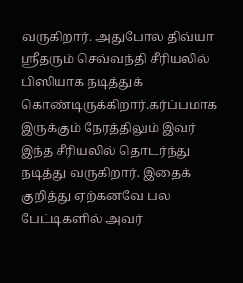வருகிறார். அதுபோல திவ்யா ஸ்ரீதரும் செவ்வந்தி சீரியலில் பிஸியாக நடித்துக் கொண்டிருக்கிறார்.கர்ப்பமாக இருக்கும் நேரத்திலும் இவர் இந்த சீரியலில் தொடர்ந்து நடித்து வருகிறார். இதைக் குறித்து ஏற்கனவே பல பேட்டிகளில் அவர்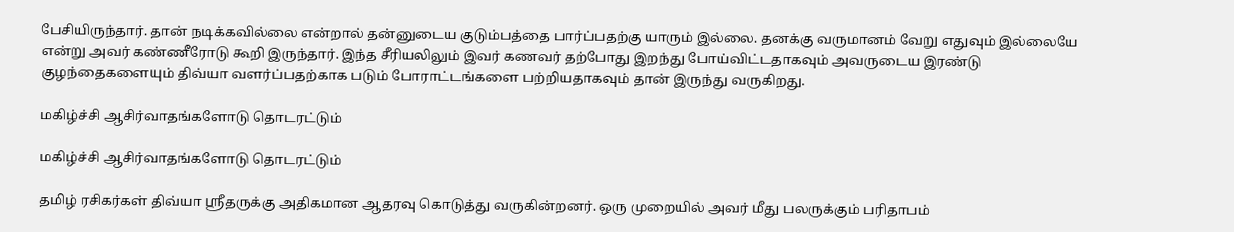பேசியிருந்தார். தான் நடிக்கவில்லை என்றால் தன்னுடைய குடும்பத்தை பார்ப்பதற்கு யாரும் இல்லை. தனக்கு வருமானம் வேறு எதுவும் இல்லையே என்று அவர் கண்ணீரோடு கூறி இருந்தார். இந்த சீரியலிலும் இவர் கணவர் தற்போது இறந்து போய்விட்டதாகவும் அவருடைய இரண்டு குழந்தைகளையும் திவ்யா வளர்ப்பதற்காக படும் போராட்டங்களை பற்றியதாகவும் தான் இருந்து வருகிறது.

மகிழ்ச்சி ஆசிர்வாதங்களோடு தொடரட்டும்

மகிழ்ச்சி ஆசிர்வாதங்களோடு தொடரட்டும்

தமிழ் ரசிகர்கள் திவ்யா ஸ்ரீதருக்கு அதிகமான ஆதரவு கொடுத்து வருகின்றனர். ஒரு முறையில் அவர் மீது பலருக்கும் பரிதாபம்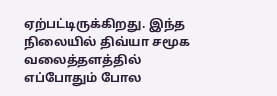ஏற்பட்டிருக்கிறது. இந்த நிலையில் திவ்யா சமூக வலைத்தளத்தில் எப்போதும் போல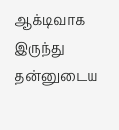ஆக்டிவாக இருந்து தன்னுடைய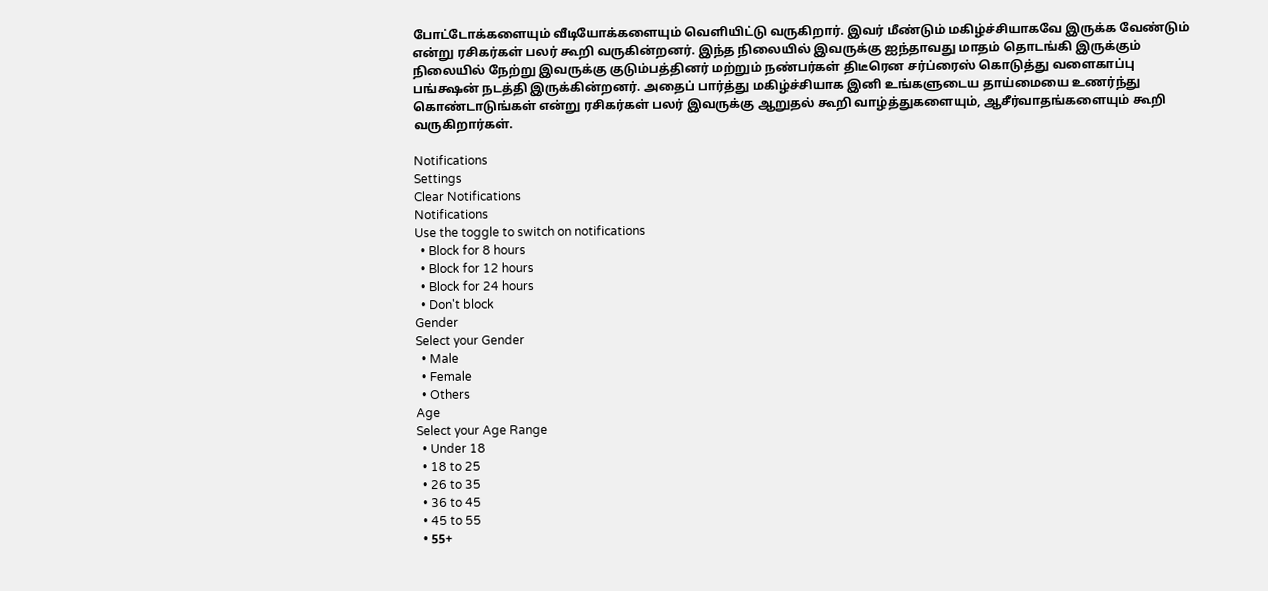போட்டோக்களையும் வீடியோக்களையும் வெளியிட்டு வருகிறார். இவர் மீண்டும் மகிழ்ச்சியாகவே இருக்க வேண்டும் என்று ரசிகர்கள் பலர் கூறி வருகின்றனர். இந்த நிலையில் இவருக்கு ஐந்தாவது மாதம் தொடங்கி இருக்கும் நிலையில் நேற்று இவருக்கு குடும்பத்தினர் மற்றும் நண்பர்கள் திடீரென சர்ப்ரைஸ் கொடுத்து வளைகாப்பு பங்க்ஷன் நடத்தி இருக்கின்றனர். அதைப் பார்த்து மகிழ்ச்சியாக இனி உங்களுடைய தாய்மையை உணர்ந்து கொண்டாடுங்கள் என்று ரசிகர்கள் பலர் இவருக்கு ஆறுதல் கூறி வாழ்த்துகளையும், ஆசீர்வாதங்களையும் கூறி வருகிறார்கள்.

Notifications
Settings
Clear Notifications
Notifications
Use the toggle to switch on notifications
  • Block for 8 hours
  • Block for 12 hours
  • Block for 24 hours
  • Don't block
Gender
Select your Gender
  • Male
  • Female
  • Others
Age
Select your Age Range
  • Under 18
  • 18 to 25
  • 26 to 35
  • 36 to 45
  • 45 to 55
  • 55+